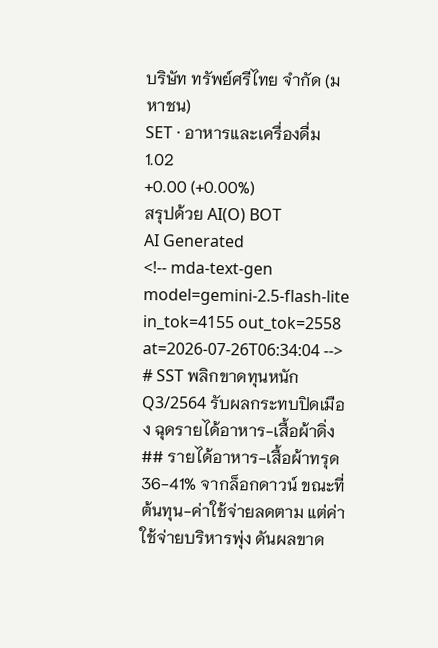บริษัท ทรัพย์ศรีไทย จำกัด (มหาชน)
SET · อาหารและเครื่องดื่ม
1.02
+0.00 (+0.00%)
สรุปด้วย AI(O) BOT
AI Generated
<!-- mda-text-gen model=gemini-2.5-flash-lite in_tok=4155 out_tok=2558 at=2026-07-26T06:34:04 -->
# SST พลิกขาดทุนหนัก Q3/2564 รับผลกระทบปิดเมือง ฉุดรายได้อาหาร-เสื้อผ้าดิ่ง
## รายได้อาหาร-เสื้อผ้าทรุด 36-41% จากล็อกดาวน์ ขณะที่ต้นทุน-ค่าใช้จ่ายลดตาม แต่ค่าใช้จ่ายบริหารพุ่ง ดันผลขาด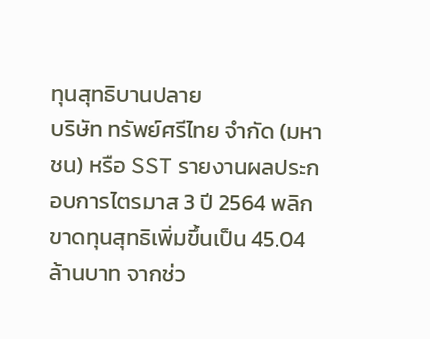ทุนสุทธิบานปลาย
บริษัท ทรัพย์ศรีไทย จำกัด (มหาชน) หรือ SST รายงานผลประกอบการไตรมาส 3 ปี 2564 พลิกขาดทุนสุทธิเพิ่มขึ้นเป็น 45.04 ล้านบาท จากช่ว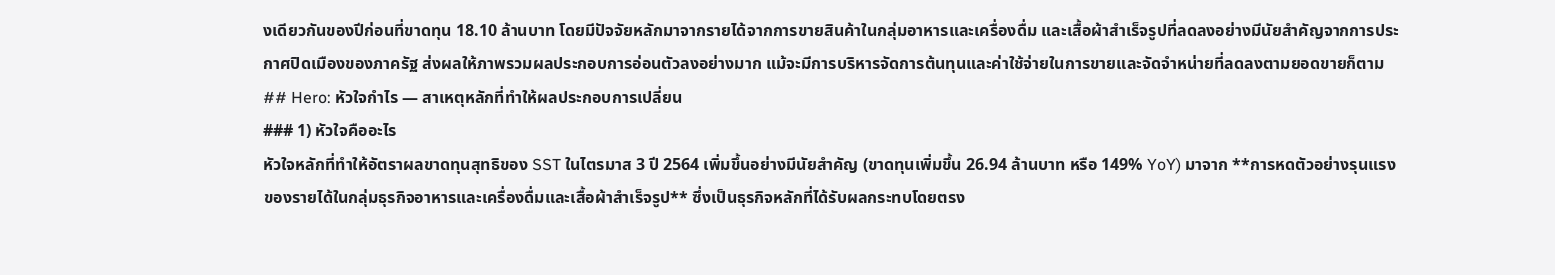งเดียวกันของปีก่อนที่ขาดทุน 18.10 ล้านบาท โดยมีปัจจัยหลักมาจากรายได้จากการขายสินค้าในกลุ่มอาหารและเครื่องดื่ม และเสื้อผ้าสำเร็จรูปที่ลดลงอย่างมีนัยสำคัญจากการประกาศปิดเมืองของภาครัฐ ส่งผลให้ภาพรวมผลประกอบการอ่อนตัวลงอย่างมาก แม้จะมีการบริหารจัดการต้นทุนและค่าใช้จ่ายในการขายและจัดจำหน่ายที่ลดลงตามยอดขายก็ตาม
## Hero: หัวใจกำไร — สาเหตุหลักที่ทำให้ผลประกอบการเปลี่ยน
### 1) หัวใจคืออะไร
หัวใจหลักที่ทำให้อัตราผลขาดทุนสุทธิของ SST ในไตรมาส 3 ปี 2564 เพิ่มขึ้นอย่างมีนัยสำคัญ (ขาดทุนเพิ่มขึ้น 26.94 ล้านบาท หรือ 149% YoY) มาจาก **การหดตัวอย่างรุนแรงของรายได้ในกลุ่มธุรกิจอาหารและเครื่องดื่มและเสื้อผ้าสำเร็จรูป** ซึ่งเป็นธุรกิจหลักที่ได้รับผลกระทบโดยตรง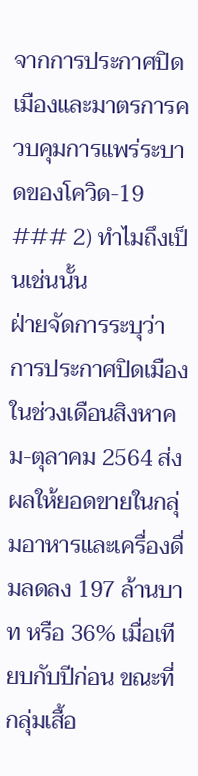จากการประกาศปิดเมืองและมาตรการควบคุมการแพร่ระบาดของโควิด-19
### 2) ทำไมถึงเป็นเช่นนั้น
ฝ่ายจัดการระบุว่า การประกาศปิดเมืองในช่วงเดือนสิงหาคม-ตุลาคม 2564 ส่งผลให้ยอดขายในกลุ่มอาหารและเครื่องดื่มลดลง 197 ล้านบาท หรือ 36% เมื่อเทียบกับปีก่อน ขณะที่กลุ่มเสื้อ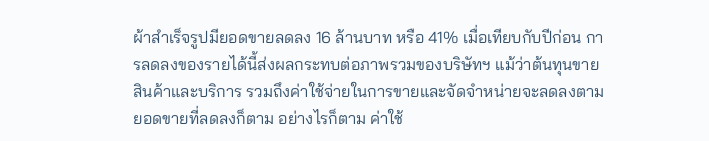ผ้าสำเร็จรูปมียอดขายลดลง 16 ล้านบาท หรือ 41% เมื่อเทียบกับปีก่อน การลดลงของรายได้นี้ส่งผลกระทบต่อภาพรวมของบริษัทฯ แม้ว่าต้นทุนขายสินค้าและบริการ รวมถึงค่าใช้จ่ายในการขายและจัดจำหน่ายจะลดลงตามยอดขายที่ลดลงก็ตาม อย่างไรก็ตาม ค่าใช้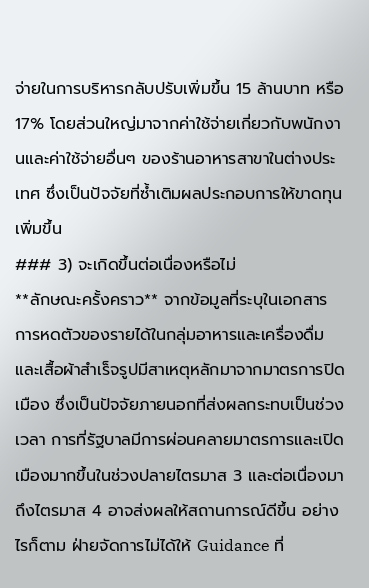จ่ายในการบริหารกลับปรับเพิ่มขึ้น 15 ล้านบาท หรือ 17% โดยส่วนใหญ่มาจากค่าใช้จ่ายเกี่ยวกับพนักงานและค่าใช้จ่ายอื่นๆ ของร้านอาหารสาขาในต่างประเทศ ซึ่งเป็นปัจจัยที่ซ้ำเติมผลประกอบการให้ขาดทุนเพิ่มขึ้น
### 3) จะเกิดขึ้นต่อเนื่องหรือไม่
**ลักษณะครั้งคราว** จากข้อมูลที่ระบุในเอกสาร การหดตัวของรายได้ในกลุ่มอาหารและเครื่องดื่มและเสื้อผ้าสำเร็จรูปมีสาเหตุหลักมาจากมาตรการปิดเมือง ซึ่งเป็นปัจจัยภายนอกที่ส่งผลกระทบเป็นช่วงเวลา การที่รัฐบาลมีการผ่อนคลายมาตรการและเปิดเมืองมากขึ้นในช่วงปลายไตรมาส 3 และต่อเนื่องมาถึงไตรมาส 4 อาจส่งผลให้สถานการณ์ดีขึ้น อย่างไรก็ตาม ฝ่ายจัดการไม่ได้ให้ Guidance ที่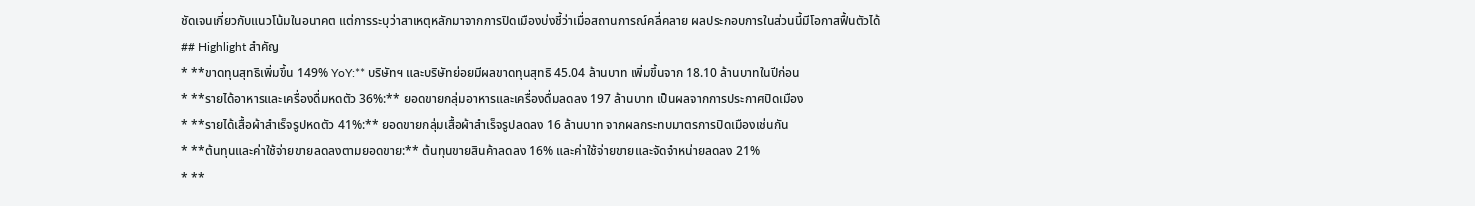ชัดเจนเกี่ยวกับแนวโน้มในอนาคต แต่การระบุว่าสาเหตุหลักมาจากการปิดเมืองบ่งชี้ว่าเมื่อสถานการณ์คลี่คลาย ผลประกอบการในส่วนนี้มีโอกาสฟื้นตัวได้
## Highlight สำคัญ
* **ขาดทุนสุทธิเพิ่มขึ้น 149% YoY:** บริษัทฯ และบริษัทย่อยมีผลขาดทุนสุทธิ 45.04 ล้านบาท เพิ่มขึ้นจาก 18.10 ล้านบาทในปีก่อน
* **รายได้อาหารและเครื่องดื่มหดตัว 36%:** ยอดขายกลุ่มอาหารและเครื่องดื่มลดลง 197 ล้านบาท เป็นผลจากการประกาศปิดเมือง
* **รายได้เสื้อผ้าสำเร็จรูปหดตัว 41%:** ยอดขายกลุ่มเสื้อผ้าสำเร็จรูปลดลง 16 ล้านบาท จากผลกระทบมาตรการปิดเมืองเช่นกัน
* **ต้นทุนและค่าใช้จ่ายขายลดลงตามยอดขาย:** ต้นทุนขายสินค้าลดลง 16% และค่าใช้จ่ายขายและจัดจำหน่ายลดลง 21%
* **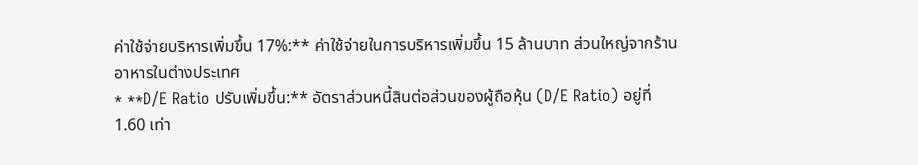ค่าใช้จ่ายบริหารเพิ่มขึ้น 17%:** ค่าใช้จ่ายในการบริหารเพิ่มขึ้น 15 ล้านบาท ส่วนใหญ่จากร้านอาหารในต่างประเทศ
* **D/E Ratio ปรับเพิ่มขึ้น:** อัตราส่วนหนี้สินต่อส่วนของผู้ถือหุ้น (D/E Ratio) อยู่ที่ 1.60 เท่า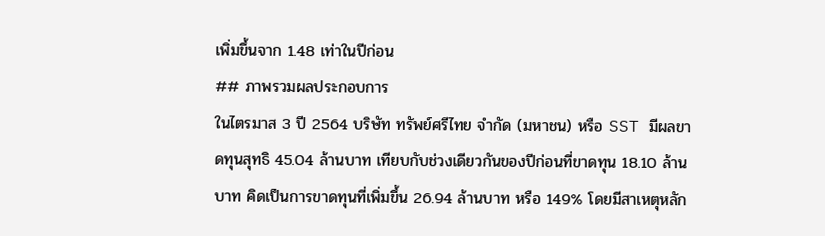เพิ่มขึ้นจาก 1.48 เท่าในปีก่อน
## ภาพรวมผลประกอบการ
ในไตรมาส 3 ปี 2564 บริษัท ทรัพย์ศรีไทย จำกัด (มหาชน) หรือ SST มีผลขาดทุนสุทธิ 45.04 ล้านบาท เทียบกับช่วงเดียวกันของปีก่อนที่ขาดทุน 18.10 ล้านบาท คิดเป็นการขาดทุนที่เพิ่มขึ้น 26.94 ล้านบาท หรือ 149% โดยมีสาเหตุหลัก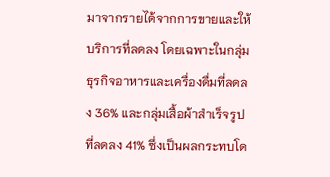มาจากรายได้จากการขายและให้บริการที่ลดลง โดยเฉพาะในกลุ่มธุรกิจอาหารและเครื่องดื่มที่ลดลง 36% และกลุ่มเสื้อผ้าสำเร็จรูปที่ลดลง 41% ซึ่งเป็นผลกระทบโด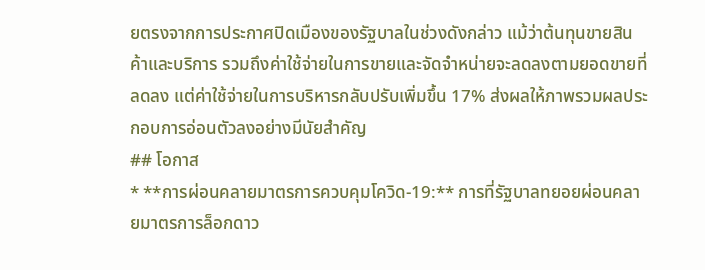ยตรงจากการประกาศปิดเมืองของรัฐบาลในช่วงดังกล่าว แม้ว่าต้นทุนขายสินค้าและบริการ รวมถึงค่าใช้จ่ายในการขายและจัดจำหน่ายจะลดลงตามยอดขายที่ลดลง แต่ค่าใช้จ่ายในการบริหารกลับปรับเพิ่มขึ้น 17% ส่งผลให้ภาพรวมผลประกอบการอ่อนตัวลงอย่างมีนัยสำคัญ
## โอกาส
* **การผ่อนคลายมาตรการควบคุมโควิด-19:** การที่รัฐบาลทยอยผ่อนคลายมาตรการล็อกดาว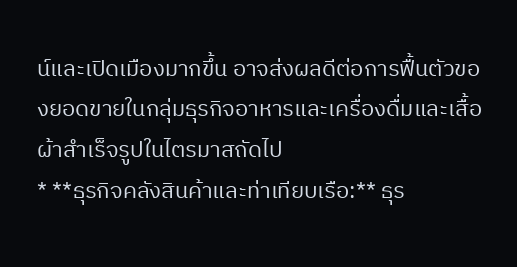น์และเปิดเมืองมากขึ้น อาจส่งผลดีต่อการฟื้นตัวของยอดขายในกลุ่มธุรกิจอาหารและเครื่องดื่มและเสื้อผ้าสำเร็จรูปในไตรมาสถัดไป
* **ธุรกิจคลังสินค้าและท่าเทียบเรือ:** ธุร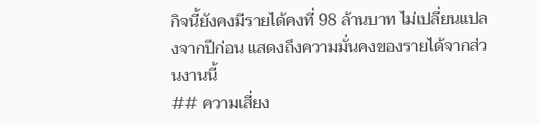กิจนี้ยังคงมีรายได้คงที่ 98 ล้านบาท ไม่เปลี่ยนแปลงจากปีก่อน แสดงถึงความมั่นคงของรายได้จากส่วนงานนี้
## ความเสี่ยง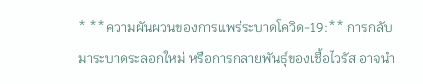* **ความผันผวนของการแพร่ระบาดโควิด-19:** การกลับมาระบาดระลอกใหม่ หรือการกลายพันธุ์ของเชื้อไวรัส อาจนำ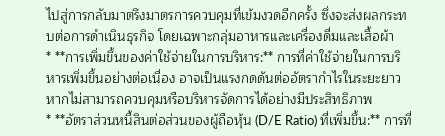ไปสู่การกลับมาตรึงมาตรการควบคุมที่เข้มงวดอีกครั้ง ซึ่งจะส่งผลกระทบต่อการดำเนินธุรกิจ โดยเฉพาะกลุ่มอาหารและเครื่องดื่มและเสื้อผ้า
* **การเพิ่มขึ้นของค่าใช้จ่ายในการบริหาร:** การที่ค่าใช้จ่ายในการบริหารเพิ่มขึ้นอย่างต่อเนื่อง อาจเป็นแรงกดดันต่ออัตรากำไรในระยะยาว หากไม่สามารถควบคุมหรือบริหารจัดการได้อย่างมีประสิทธิภาพ
* **อัตราส่วนหนี้สินต่อส่วนของผู้ถือหุ้น (D/E Ratio) ที่เพิ่มขึ้น:** การที่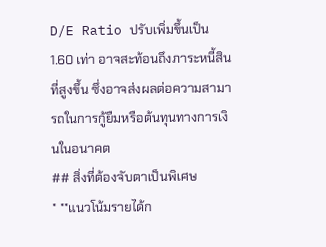D/E Ratio ปรับเพิ่มขึ้นเป็น 1.60 เท่า อาจสะท้อนถึงภาระหนี้สินที่สูงขึ้น ซึ่งอาจส่งผลต่อความสามารถในการกู้ยืมหรือต้นทุนทางการเงินในอนาคต
## สิ่งที่ต้องจับตาเป็นพิเศษ
* **แนวโน้มรายได้ก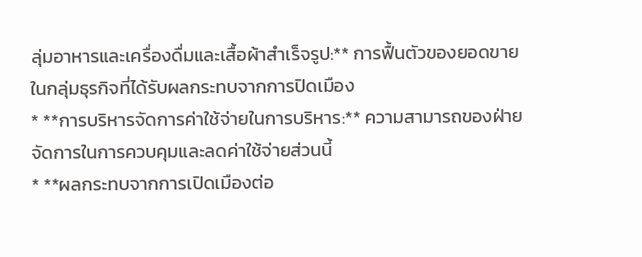ลุ่มอาหารและเครื่องดื่มและเสื้อผ้าสำเร็จรูป:** การฟื้นตัวของยอดขายในกลุ่มธุรกิจที่ได้รับผลกระทบจากการปิดเมือง
* **การบริหารจัดการค่าใช้จ่ายในการบริหาร:** ความสามารถของฝ่ายจัดการในการควบคุมและลดค่าใช้จ่ายส่วนนี้
* **ผลกระทบจากการเปิดเมืองต่อ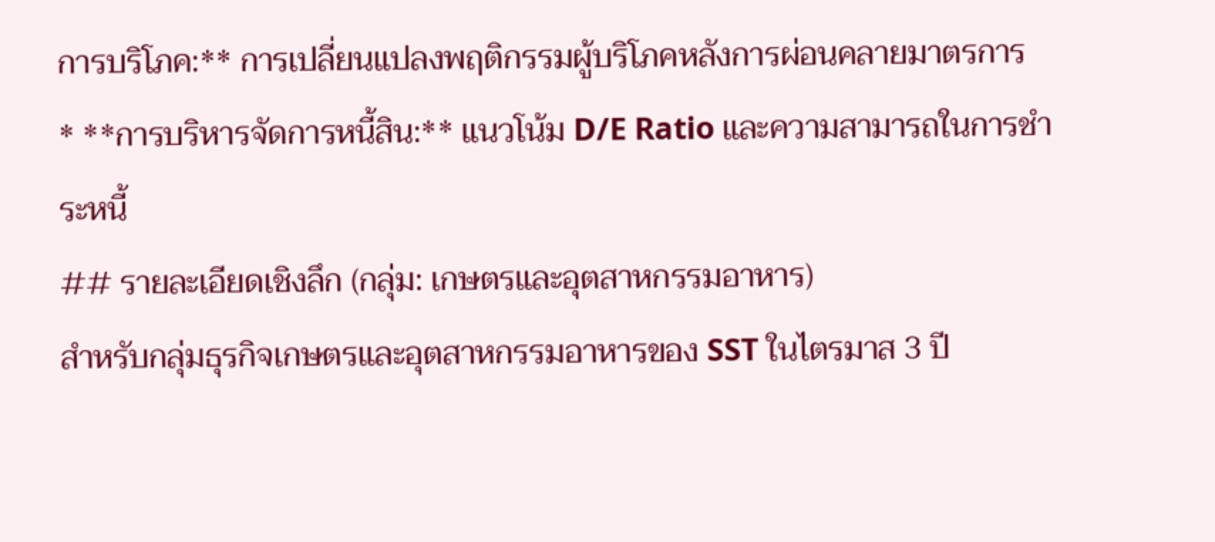การบริโภค:** การเปลี่ยนแปลงพฤติกรรมผู้บริโภคหลังการผ่อนคลายมาตรการ
* **การบริหารจัดการหนี้สิน:** แนวโน้ม D/E Ratio และความสามารถในการชำระหนี้
## รายละเอียดเชิงลึก (กลุ่ม: เกษตรและอุตสาหกรรมอาหาร)
สำหรับกลุ่มธุรกิจเกษตรและอุตสาหกรรมอาหารของ SST ในไตรมาส 3 ปี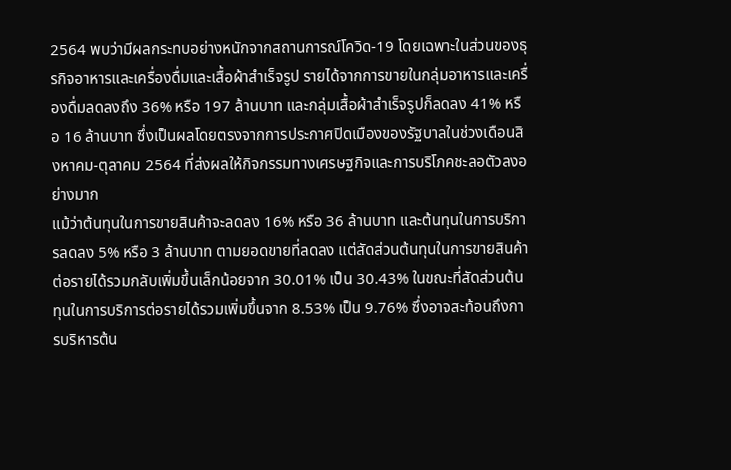2564 พบว่ามีผลกระทบอย่างหนักจากสถานการณ์โควิด-19 โดยเฉพาะในส่วนของธุรกิจอาหารและเครื่องดื่มและเสื้อผ้าสำเร็จรูป รายได้จากการขายในกลุ่มอาหารและเครื่องดื่มลดลงถึง 36% หรือ 197 ล้านบาท และกลุ่มเสื้อผ้าสำเร็จรูปก็ลดลง 41% หรือ 16 ล้านบาท ซึ่งเป็นผลโดยตรงจากการประกาศปิดเมืองของรัฐบาลในช่วงเดือนสิงหาคม-ตุลาคม 2564 ที่ส่งผลให้กิจกรรมทางเศรษฐกิจและการบริโภคชะลอตัวลงอย่างมาก
แม้ว่าต้นทุนในการขายสินค้าจะลดลง 16% หรือ 36 ล้านบาท และต้นทุนในการบริการลดลง 5% หรือ 3 ล้านบาท ตามยอดขายที่ลดลง แต่สัดส่วนต้นทุนในการขายสินค้าต่อรายได้รวมกลับเพิ่มขึ้นเล็กน้อยจาก 30.01% เป็น 30.43% ในขณะที่สัดส่วนต้นทุนในการบริการต่อรายได้รวมเพิ่มขึ้นจาก 8.53% เป็น 9.76% ซึ่งอาจสะท้อนถึงการบริหารต้น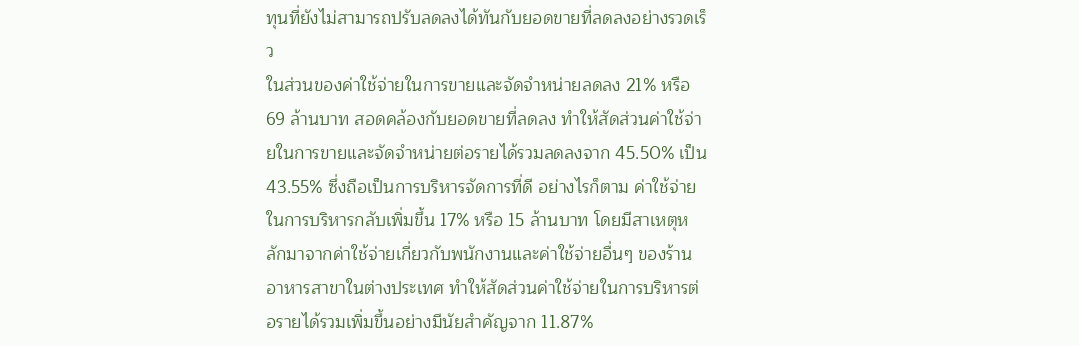ทุนที่ยังไม่สามารถปรับลดลงได้ทันกับยอดขายที่ลดลงอย่างรวดเร็ว
ในส่วนของค่าใช้จ่ายในการขายและจัดจำหน่ายลดลง 21% หรือ 69 ล้านบาท สอดคล้องกับยอดขายที่ลดลง ทำให้สัดส่วนค่าใช้จ่ายในการขายและจัดจำหน่ายต่อรายได้รวมลดลงจาก 45.50% เป็น 43.55% ซึ่งถือเป็นการบริหารจัดการที่ดี อย่างไรก็ตาม ค่าใช้จ่ายในการบริหารกลับเพิ่มขึ้น 17% หรือ 15 ล้านบาท โดยมีสาเหตุหลักมาจากค่าใช้จ่ายเกี่ยวกับพนักงานและค่าใช้จ่ายอื่นๆ ของร้านอาหารสาขาในต่างประเทศ ทำให้สัดส่วนค่าใช้จ่ายในการบริหารต่อรายได้รวมเพิ่มขึ้นอย่างมีนัยสำคัญจาก 11.87%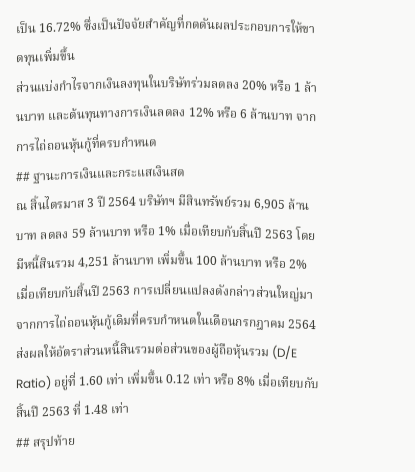เป็น 16.72% ซึ่งเป็นปัจจัยสำคัญที่กดดันผลประกอบการให้ขาดทุนเพิ่มขึ้น
ส่วนแบ่งกำไรจากเงินลงทุนในบริษัทร่วมลดลง 20% หรือ 1 ล้านบาท และต้นทุนทางการเงินลดลง 12% หรือ 6 ล้านบาท จากการไถ่ถอนหุ้นกู้ที่ครบกำหนด
## ฐานะการเงินและกระแสเงินสด
ณ สิ้นไตรมาส 3 ปี 2564 บริษัทฯ มีสินทรัพย์รวม 6,905 ล้านบาท ลดลง 59 ล้านบาท หรือ 1% เมื่อเทียบกับสิ้นปี 2563 โดยมีหนี้สินรวม 4,251 ล้านบาท เพิ่มขึ้น 100 ล้านบาท หรือ 2% เมื่อเทียบกับสิ้นปี 2563 การเปลี่ยนแปลงดังกล่าวส่วนใหญ่มาจากการไถ่ถอนหุ้นกู้เดิมที่ครบกำหนดในเดือนกรกฎาคม 2564 ส่งผลให้อัตราส่วนหนี้สินรวมต่อส่วนของผู้ถือหุ้นรวม (D/E Ratio) อยู่ที่ 1.60 เท่า เพิ่มขึ้น 0.12 เท่า หรือ 8% เมื่อเทียบกับสิ้นปี 2563 ที่ 1.48 เท่า
## สรุปท้าย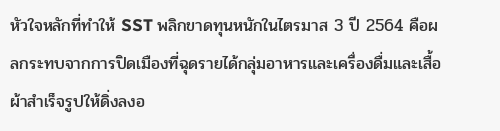หัวใจหลักที่ทำให้ SST พลิกขาดทุนหนักในไตรมาส 3 ปี 2564 คือผลกระทบจากการปิดเมืองที่ฉุดรายได้กลุ่มอาหารและเครื่องดื่มและเสื้อผ้าสำเร็จรูปให้ดิ่งลงอ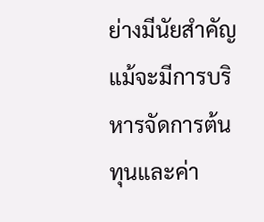ย่างมีนัยสำคัญ แม้จะมีการบริหารจัดการต้นทุนและค่า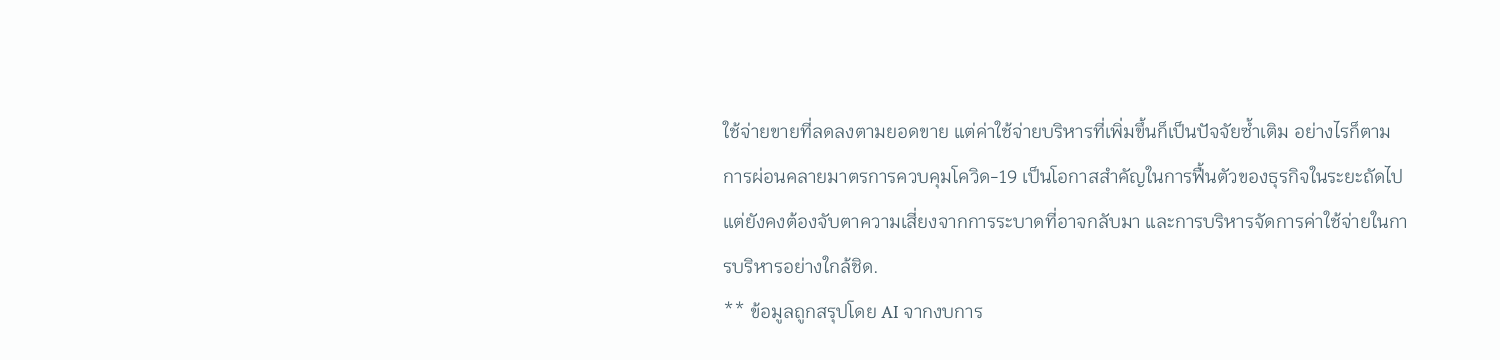ใช้จ่ายขายที่ลดลงตามยอดขาย แต่ค่าใช้จ่ายบริหารที่เพิ่มขึ้นก็เป็นปัจจัยซ้ำเติม อย่างไรก็ตาม การผ่อนคลายมาตรการควบคุมโควิด-19 เป็นโอกาสสำคัญในการฟื้นตัวของธุรกิจในระยะถัดไป แต่ยังคงต้องจับตาความเสี่ยงจากการระบาดที่อาจกลับมา และการบริหารจัดการค่าใช้จ่ายในการบริหารอย่างใกล้ชิด.
** ข้อมูลถูกสรุปโดย AI จากงบการ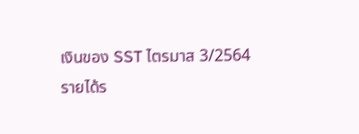เงินของ SST ไตรมาส 3/2564
รายได้ร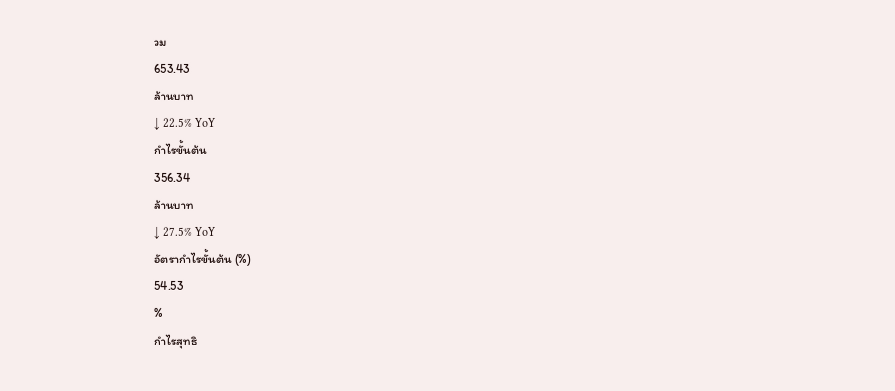วม
653.43
ล้านบาท
↓ 22.5% YoY
กำไรขั้นต้น
356.34
ล้านบาท
↓ 27.5% YoY
อัตรากำไรขั้นต้น (%)
54.53
%
กำไรสุทธิ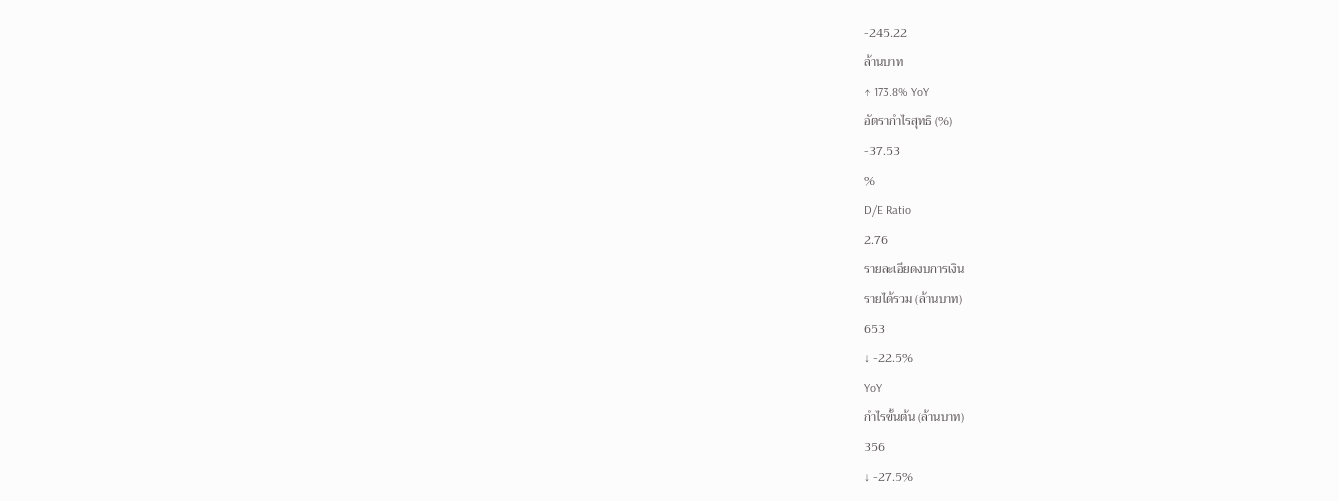-245.22
ล้านบาท
↑ 173.8% YoY
อัตรากำไรสุทธิ (%)
-37.53
%
D/E Ratio
2.76
รายละเอียดงบการเงิน
รายได้รวม (ล้านบาท)
653
↓ -22.5%
YoY
กำไรขั้นต้น (ล้านบาท)
356
↓ -27.5%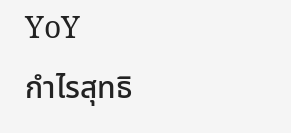YoY
กำไรสุทธิ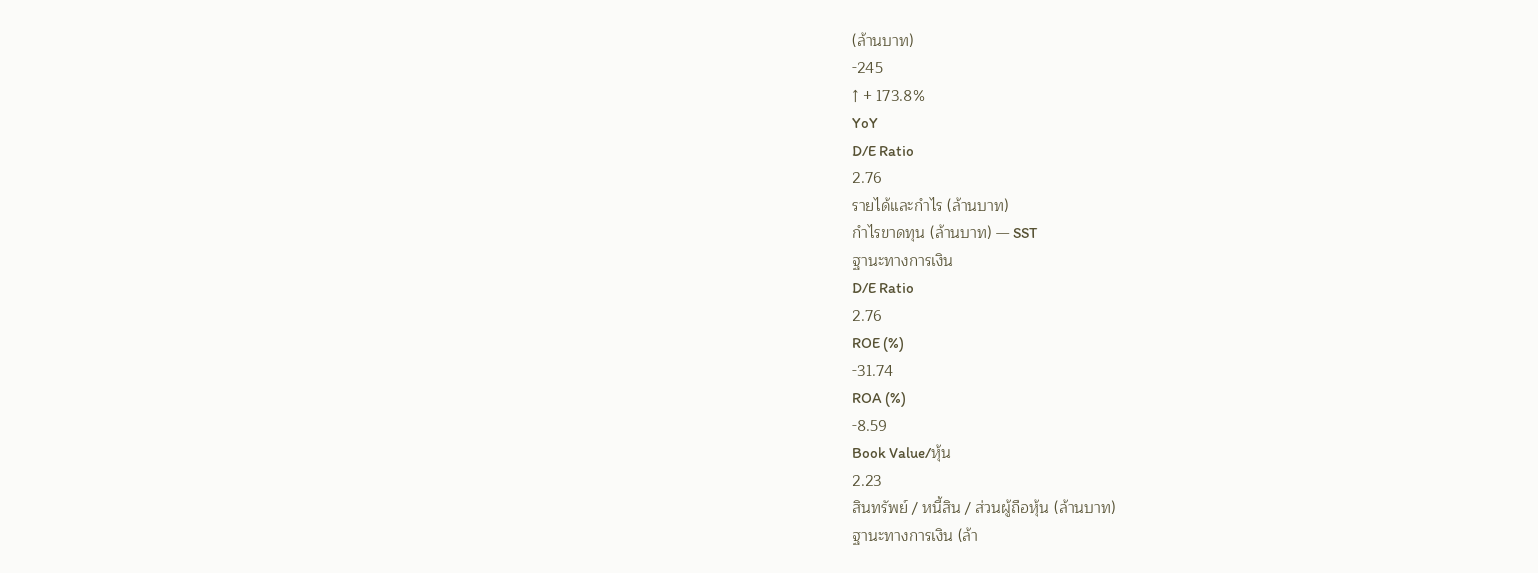(ล้านบาท)
-245
↑ + 173.8%
YoY
D/E Ratio
2.76
รายได้และกำไร (ล้านบาท)
กำไรขาดทุน (ล้านบาท) — SST
ฐานะทางการเงิน
D/E Ratio
2.76
ROE (%)
-31.74
ROA (%)
-8.59
Book Value/หุ้น
2.23
สินทรัพย์ / หนี้สิน / ส่วนผู้ถือหุ้น (ล้านบาท)
ฐานะทางการเงิน (ล้า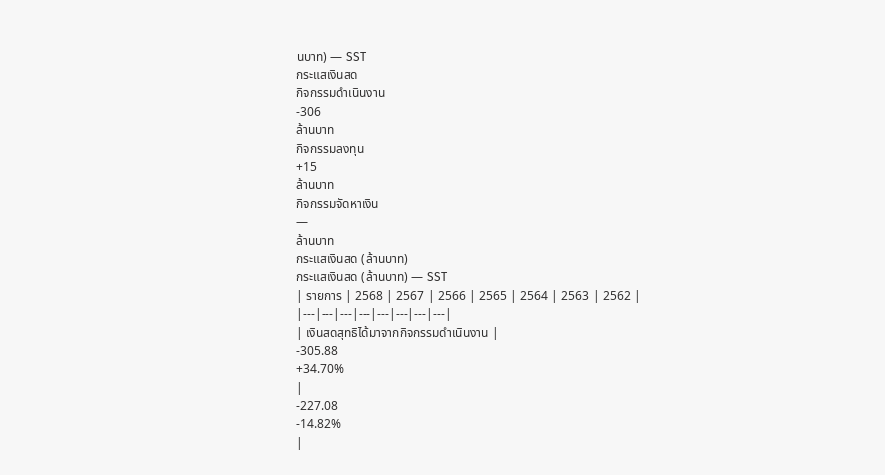นบาท) — SST
กระแสเงินสด
กิจกรรมดำเนินงาน
-306
ล้านบาท
กิจกรรมลงทุน
+15
ล้านบาท
กิจกรรมจัดหาเงิน
—
ล้านบาท
กระแสเงินสด (ล้านบาท)
กระแสเงินสด (ล้านบาท) — SST
| รายการ | 2568 | 2567 | 2566 | 2565 | 2564 | 2563 | 2562 |
|---|---|---|---|---|---|---|---|
| เงินสดสุทธิได้มาจากกิจกรรมดำเนินงาน |
-305.88
+34.70%
|
-227.08
-14.82%
|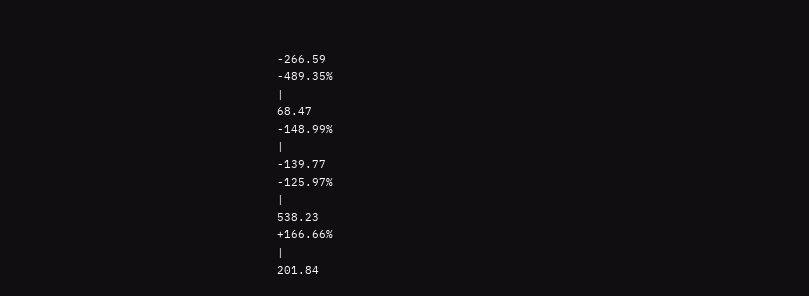-266.59
-489.35%
|
68.47
-148.99%
|
-139.77
-125.97%
|
538.23
+166.66%
|
201.84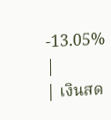-13.05%
|
| เงินสด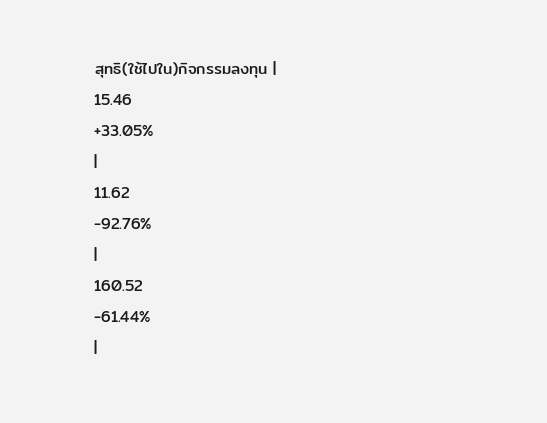สุทธิ(ใช้ไปใน)กิจกรรมลงทุน |
15.46
+33.05%
|
11.62
-92.76%
|
160.52
-61.44%
|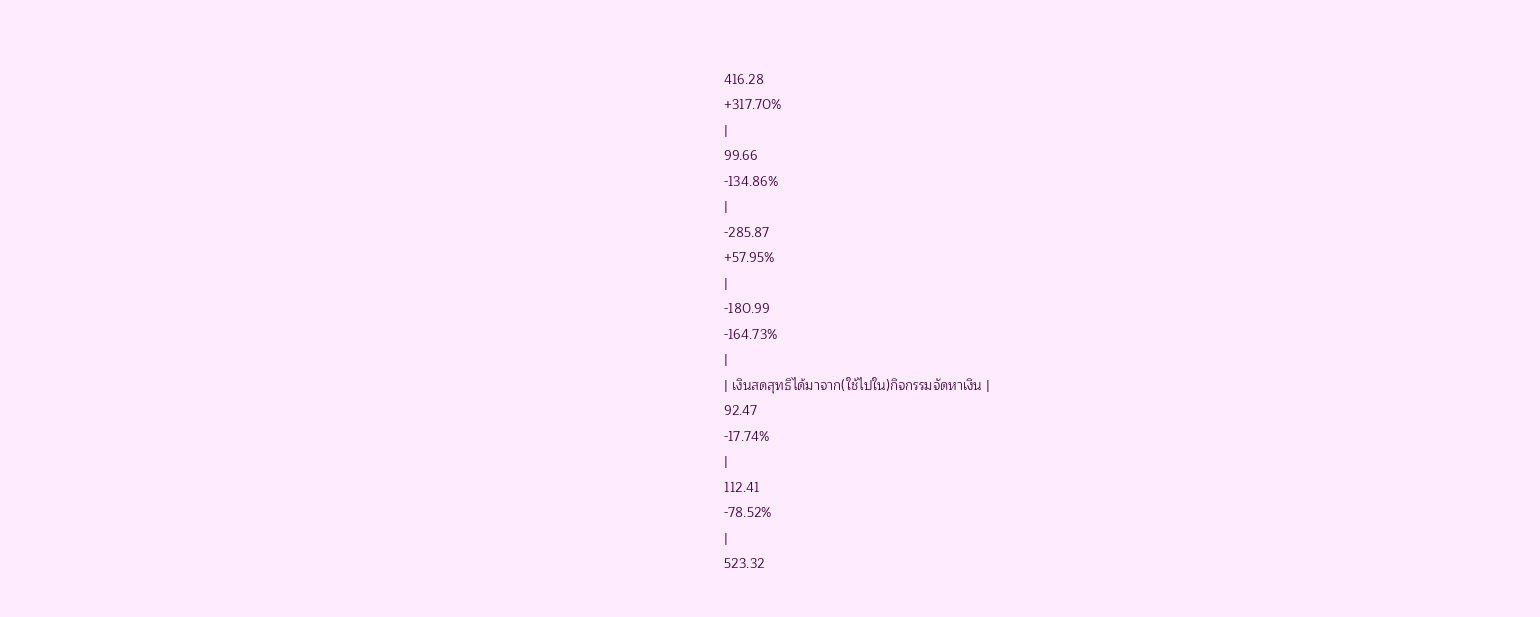416.28
+317.70%
|
99.66
-134.86%
|
-285.87
+57.95%
|
-180.99
-164.73%
|
| เงินสดสุทธิได้มาจาก(ใช้ไปใน)กิจกรรมจัดหาเงิน |
92.47
-17.74%
|
112.41
-78.52%
|
523.32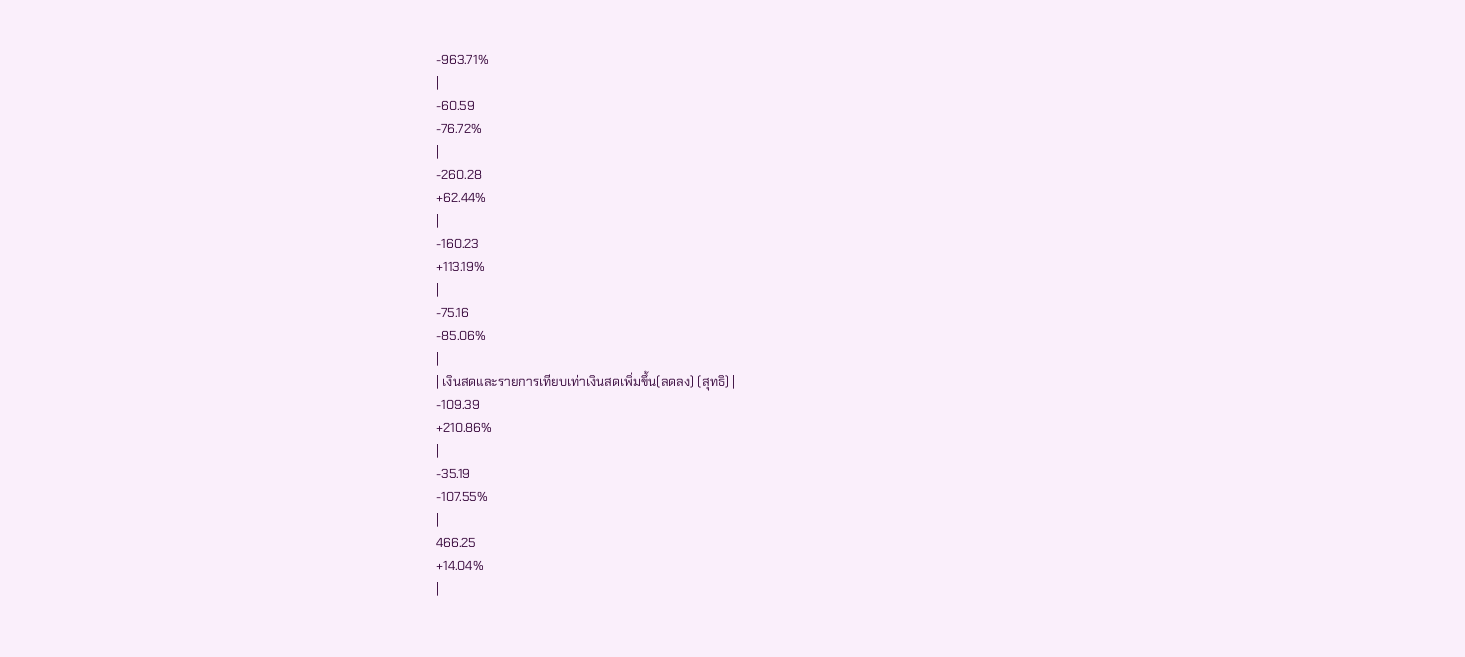-963.71%
|
-60.59
-76.72%
|
-260.28
+62.44%
|
-160.23
+113.19%
|
-75.16
-85.06%
|
| เงินสดและรายการเทียบเท่าเงินสดเพิ่มขึ้น(ลดลง) (สุทธิ) |
-109.39
+210.86%
|
-35.19
-107.55%
|
466.25
+14.04%
|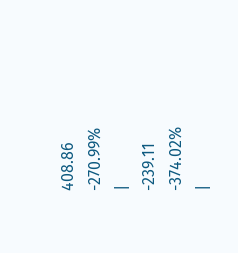408.86
-270.99%
|
-239.11
-374.02%
|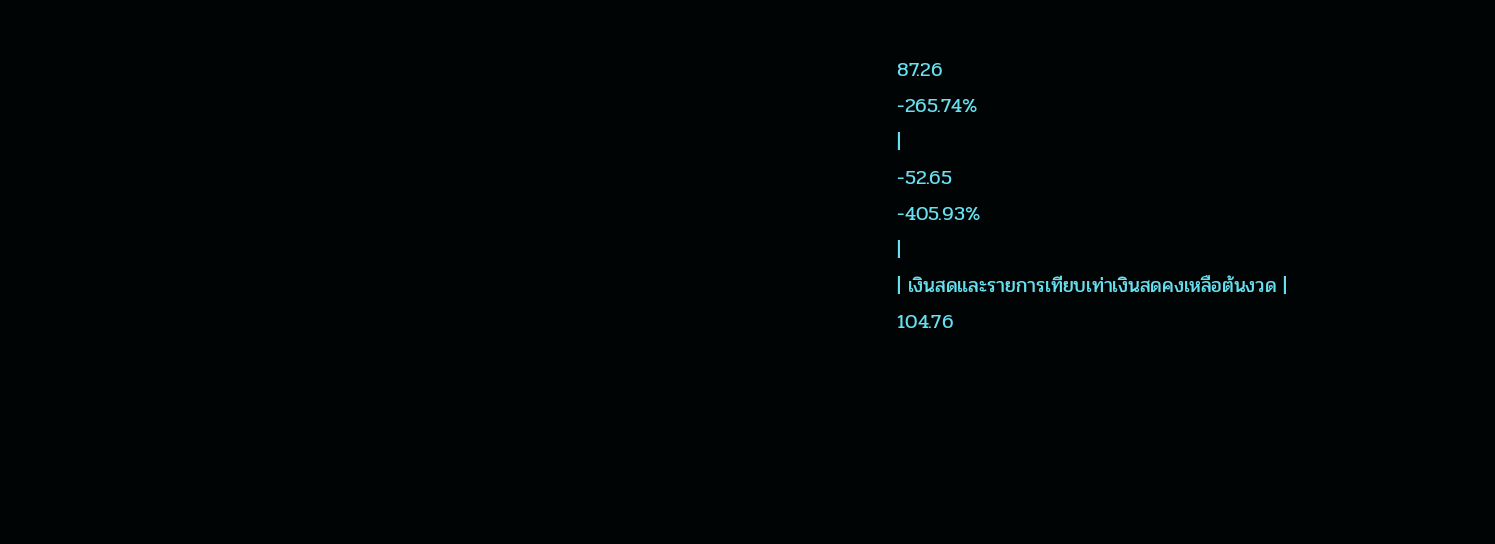87.26
-265.74%
|
-52.65
-405.93%
|
| เงินสดและรายการเทียบเท่าเงินสดคงเหลือต้นงวด |
104.76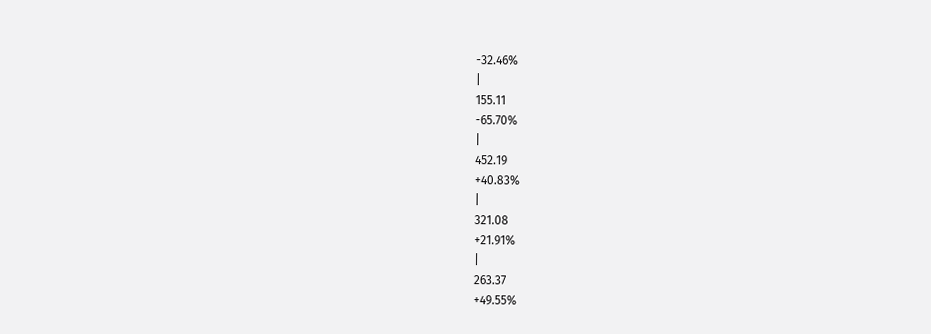-32.46%
|
155.11
-65.70%
|
452.19
+40.83%
|
321.08
+21.91%
|
263.37
+49.55%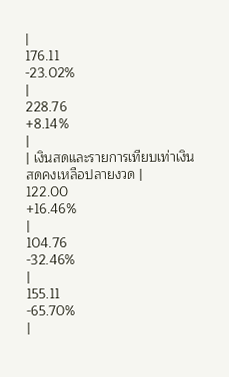|
176.11
-23.02%
|
228.76
+8.14%
|
| เงินสดและรายการเทียบเท่าเงินสดคงเหลือปลายงวด |
122.00
+16.46%
|
104.76
-32.46%
|
155.11
-65.70%
|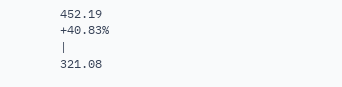452.19
+40.83%
|
321.08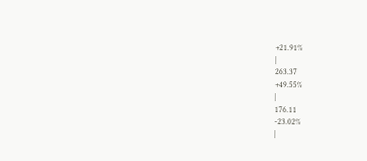+21.91%
|
263.37
+49.55%
|
176.11
-23.02%
|